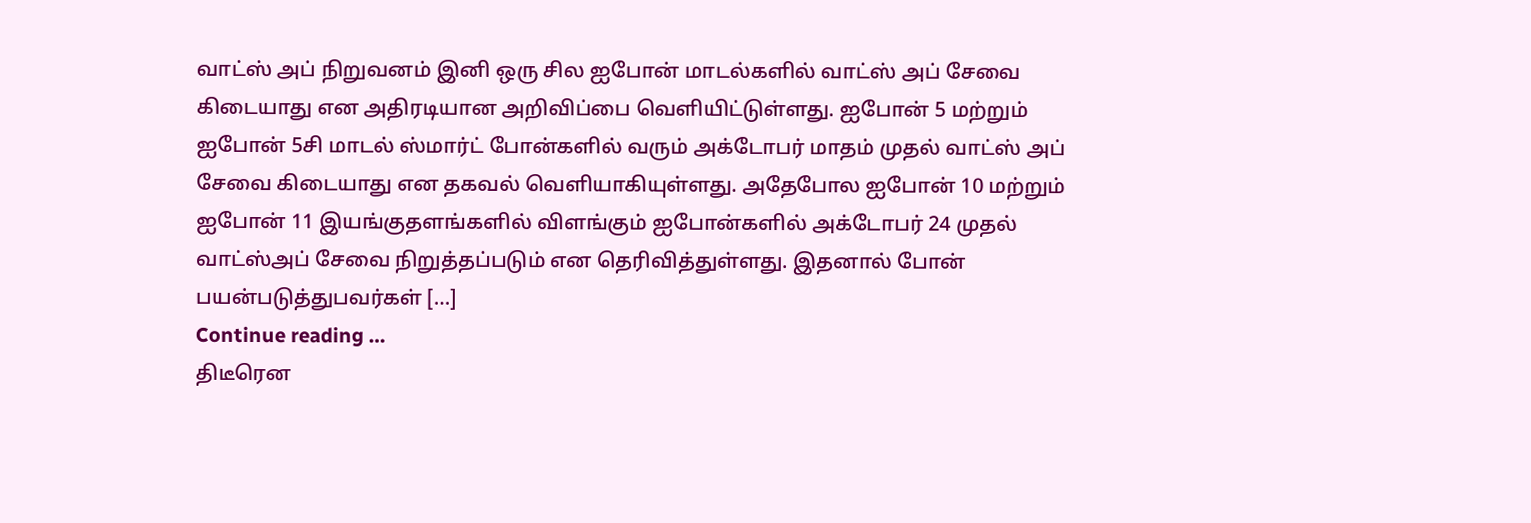வாட்ஸ் அப் நிறுவனம் இனி ஒரு சில ஐபோன் மாடல்களில் வாட்ஸ் அப் சேவை கிடையாது என அதிரடியான அறிவிப்பை வெளியிட்டுள்ளது. ஐபோன் 5 மற்றும் ஐபோன் 5சி மாடல் ஸ்மார்ட் போன்களில் வரும் அக்டோபர் மாதம் முதல் வாட்ஸ் அப் சேவை கிடையாது என தகவல் வெளியாகியுள்ளது. அதேபோல ஐபோன் 10 மற்றும் ஐபோன் 11 இயங்குதளங்களில் விளங்கும் ஐபோன்களில் அக்டோபர் 24 முதல் வாட்ஸ்அப் சேவை நிறுத்தப்படும் என தெரிவித்துள்ளது. இதனால் போன் பயன்படுத்துபவர்கள் […]
Continue reading …
திடீரென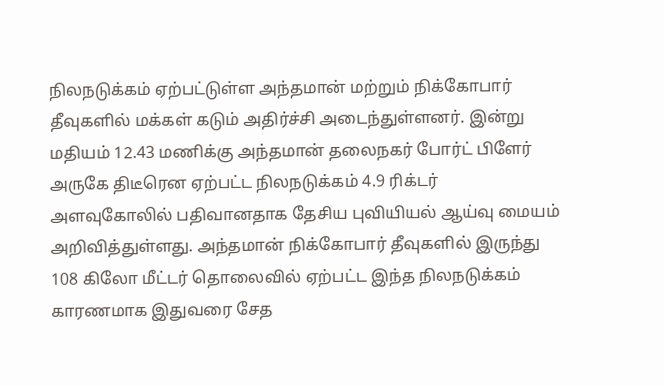நிலநடுக்கம் ஏற்பட்டுள்ள அந்தமான் மற்றும் நிக்கோபார் தீவுகளில் மக்கள் கடும் அதிர்ச்சி அடைந்துள்ளனர். இன்று மதியம் 12.43 மணிக்கு அந்தமான் தலைநகர் போர்ட் பிளேர் அருகே திடீரென ஏற்பட்ட நிலநடுக்கம் 4.9 ரிக்டர் அளவுகோலில் பதிவானதாக தேசிய புவியியல் ஆய்வு மையம் அறிவித்துள்ளது. அந்தமான் நிக்கோபார் தீவுகளில் இருந்து 108 கிலோ மீட்டர் தொலைவில் ஏற்பட்ட இந்த நிலநடுக்கம் காரணமாக இதுவரை சேத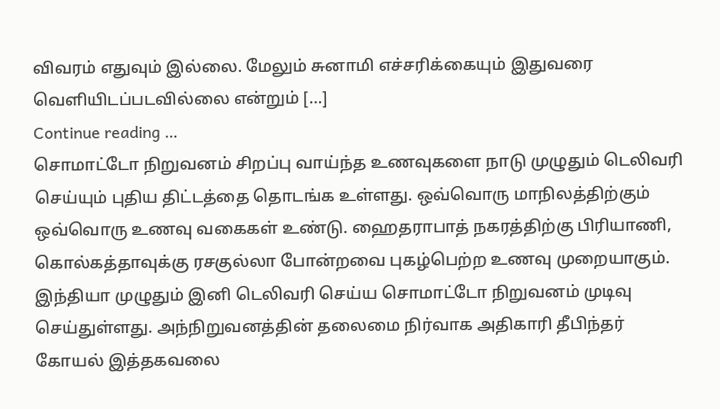விவரம் எதுவும் இல்லை. மேலும் சுனாமி எச்சரிக்கையும் இதுவரை வெளியிடப்படவில்லை என்றும் […]
Continue reading …
சொமாட்டோ நிறுவனம் சிறப்பு வாய்ந்த உணவுகளை நாடு முழுதும் டெலிவரி செய்யும் புதிய திட்டத்தை தொடங்க உள்ளது. ஒவ்வொரு மாநிலத்திற்கும் ஒவ்வொரு உணவு வகைகள் உண்டு. ஹைதராபாத் நகரத்திற்கு பிரியாணி, கொல்கத்தாவுக்கு ரசகுல்லா போன்றவை புகழ்பெற்ற உணவு முறையாகும். இந்தியா முழுதும் இனி டெலிவரி செய்ய சொமாட்டோ நிறுவனம் முடிவு செய்துள்ளது. அந்நிறுவனத்தின் தலைமை நிர்வாக அதிகாரி தீபிந்தர் கோயல் இத்தகவலை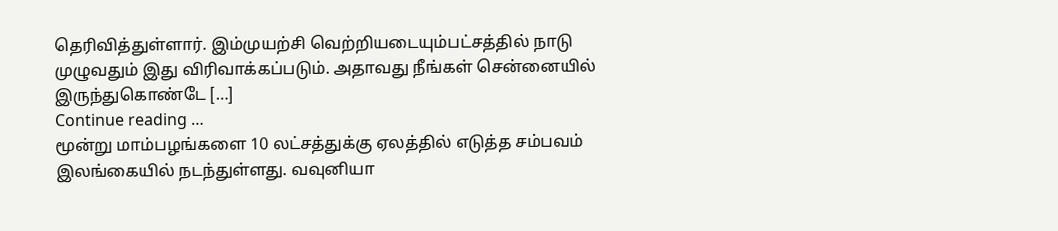தெரிவித்துள்ளார். இம்முயற்சி வெற்றியடையும்பட்சத்தில் நாடு முழுவதும் இது விரிவாக்கப்படும். அதாவது நீங்கள் சென்னையில் இருந்துகொண்டே […]
Continue reading …
மூன்று மாம்பழங்களை 10 லட்சத்துக்கு ஏலத்தில் எடுத்த சம்பவம் இலங்கையில் நடந்துள்ளது. வவுனியா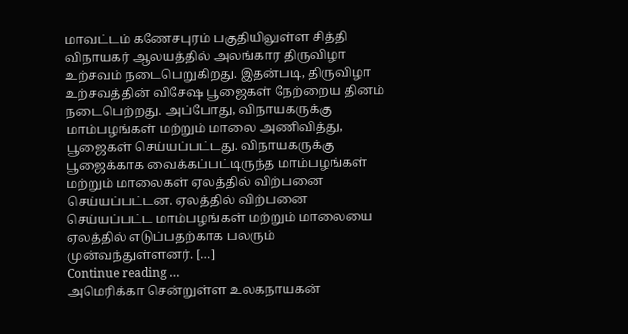மாவட்டம் கணேசபுரம் பகுதியிலுள்ள சித்தி விநாயகர் ஆலயத்தில் அலங்கார திருவிழா உற்சவம் நடைபெறுகிறது. இதன்படி, திருவிழா உற்சவத்தின் விசேஷ பூஜைகள் நேற்றைய தினம் நடைபெற்றது. அப்போது, விநாயகருக்கு மாம்பழங்கள் மற்றும் மாலை அணிவித்து, பூஜைகள் செய்யப்பட்டது. விநாயகருக்கு பூஜைக்காக வைக்கப்பட்டிருந்த மாம்பழங்கள் மற்றும் மாலைகள் ஏலத்தில் விற்பனை செய்யப்பட்டன. ஏலத்தில் விற்பனை செய்யப்பட்ட மாம்பழங்கள் மற்றும் மாலையை ஏலத்தில் எடுப்பதற்காக பலரும் முன்வந்துள்ளனர். […]
Continue reading …
அமெரிக்கா சென்றுள்ள உலகநாயகன்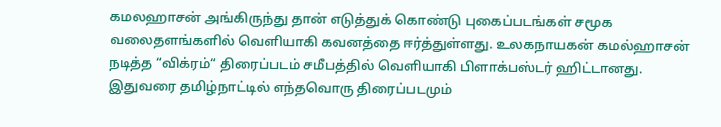கமலஹாசன் அங்கிருந்து தான் எடுத்துக் கொண்டு புகைப்படங்கள் சமூக வலைதளங்களில் வெளியாகி கவனத்தை ஈர்த்துள்ளது. உலகநாயகன் கமல்ஹாசன் நடித்த “விக்ரம்“ திரைப்படம் சமீபத்தில் வெளியாகி பிளாக்பஸ்டர் ஹிட்டானது. இதுவரை தமிழ்நாட்டில் எந்தவொரு திரைப்படமும்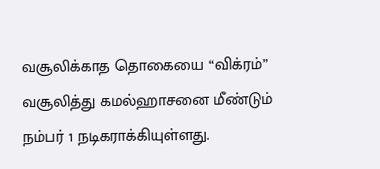வசூலிக்காத தொகையை “விக்ரம்” வசூலித்து கமல்ஹாசனை மீண்டும் நம்பர் 1 நடிகராக்கியுள்ளது.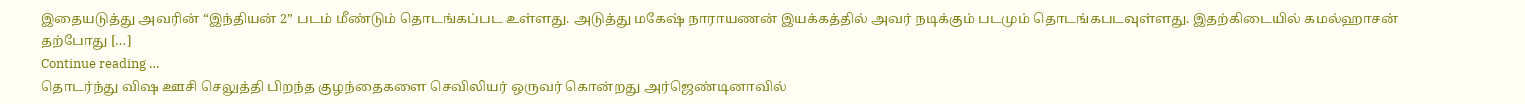இதையடுத்து அவரின் “இந்தியன் 2” படம் மீண்டும் தொடங்கப்பட உள்ளது. அடுத்து மகேஷ் நாராயணன் இயக்கத்தில் அவர் நடிக்கும் படமும் தொடங்கபடவுள்ளது. இதற்கிடையில் கமல்ஹாசன் தற்போது […]
Continue reading …
தொடர்ந்து விஷ ஊசி செலுத்தி பிறந்த குழந்தைகளை செவிலியர் ஒருவர் கொன்றது அர்ஜெண்டினாவில்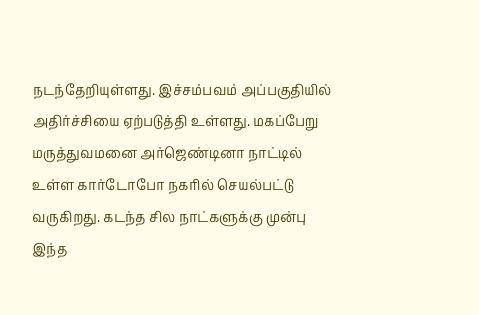நடந்தேறியுள்ளது. இச்சம்பவம் அப்பகுதியில் அதிர்ச்சியை ஏற்படுத்தி உள்ளது. மகப்பேறு மருத்துவமனை அர்ஜெண்டினா நாட்டில் உள்ள கார்டோபோ நகரில் செயல்பட்டு வருகிறது. கடந்த சில நாட்களுக்கு முன்பு இந்த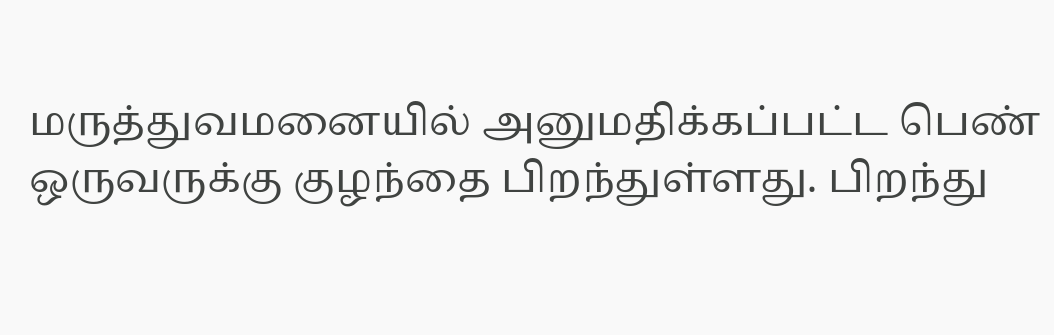மருத்துவமனையில் அனுமதிக்கப்பட்ட பெண் ஒருவருக்கு குழந்தை பிறந்துள்ளது. பிறந்து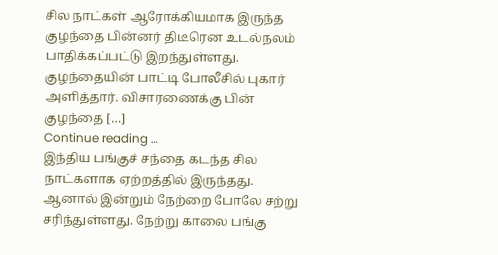சில நாட்கள் ஆரோக்கியமாக இருந்த குழந்தை பின்னர் திடீரென உடல்நலம் பாதிக்கப்பட்டு இறந்துள்ளது. குழந்தையின் பாட்டி போலீசில் புகார் அளித்தார். விசாரணைக்கு பின் குழந்தை […]
Continue reading …
இந்திய பங்குச் சந்தை கடந்த சில நாட்களாக ஏற்றத்தில் இருந்தது. ஆனால் இன்றும் நேற்றை போலே சற்று சரிந்துள்ளது. நேற்று காலை பங்கு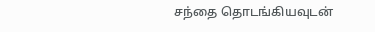சந்தை தொடங்கியவுடன்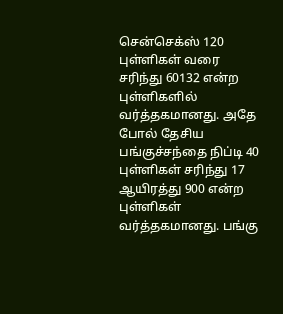சென்செக்ஸ் 120 புள்ளிகள் வரை சரிந்து 60132 என்ற புள்ளிகளில் வர்த்தகமானது. அதே போல் தேசிய பங்குச்சந்தை நிப்டி 40 புள்ளிகள் சரிந்து 17 ஆயிரத்து 900 என்ற புள்ளிகள் வர்த்தகமானது. பங்கு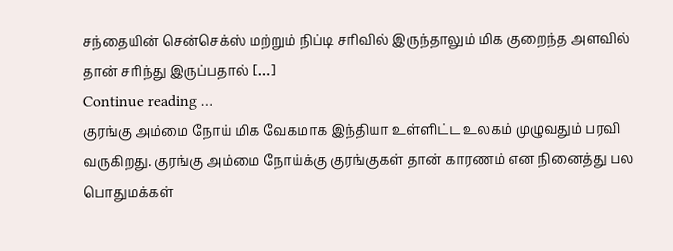சந்தையின் சென்செக்ஸ் மற்றும் நிப்டி சரிவில் இருந்தாலும் மிக குறைந்த அளவில் தான் சரிந்து இருப்பதால் […]
Continue reading …
குரங்கு அம்மை நோய் மிக வேகமாக இந்தியா உள்ளிட்ட உலகம் முழுவதும் பரவி வருகிறது. குரங்கு அம்மை நோய்க்கு குரங்குகள் தான் காரணம் என நினைத்து பல பொதுமக்கள்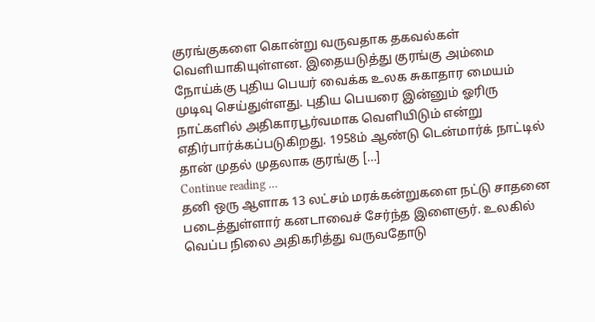குரங்குகளை கொன்று வருவதாக தகவல்கள் வெளியாகியுள்ளன. இதையடுத்து குரங்கு அம்மை நோய்க்கு புதிய பெயர் வைக்க உலக சுகாதார மையம் முடிவு செய்துள்ளது. புதிய பெயரை இன்னும் ஓரிரு நாட்களில் அதிகாரபூர்வமாக வெளியிடும் என்று எதிர்பார்க்கப்படுகிறது. 1958ம் ஆண்டு டென்மார்க் நாட்டில் தான் முதல் முதலாக குரங்கு […]
Continue reading …
தனி ஒரு ஆளாக 13 லட்சம் மரக்கன்றுகளை நட்டு சாதனை படைத்துள்ளார் கனடாவைச் சேர்ந்த இளைஞர். உலகில் வெப்ப நிலை அதிகரித்து வருவதோடு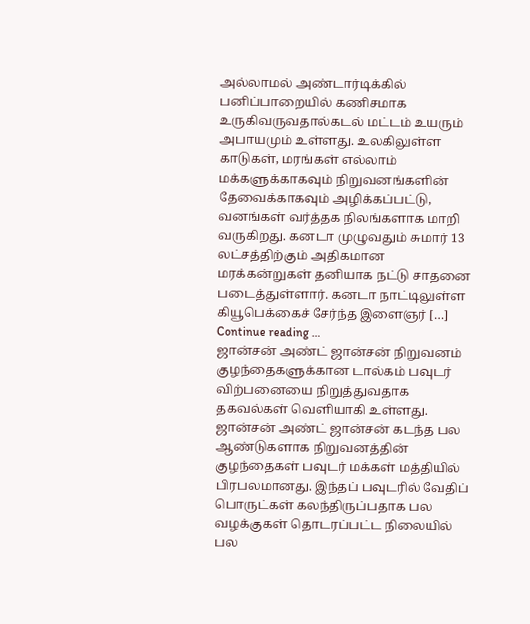அல்லாமல் அண்டார்டிக்கில் பனிப்பாறையில் கணிசமாக உருகிவருவதால்கடல் மட்டம் உயரும் அபாயமும் உள்ளது. உலகிலுள்ள காடுகள், மரங்கள் எல்லாம் மக்களுக்காகவும் நிறுவனங்களின் தேவைக்காகவும் அழிக்கப்பட்டு, வனங்கள் வர்த்தக நிலங்களாக மாறி வருகிறது. கனடா முழுவதும் சுமார் 13 லட்சத்திற்கும் அதிகமான மரக்கன்றுகள் தனியாக நட்டு சாதனை படைத்துள்ளார். கனடா நாட்டிலுள்ள கியூபெக்கைச் சேர்ந்த இளைஞர் […]
Continue reading …
ஜான்சன் அண்ட் ஜான்சன் நிறுவனம் குழந்தைகளுக்கான டால்கம் பவுடர் விற்பனையை நிறுத்துவதாக தகவல்கள் வெளியாகி உள்ளது. ஜான்சன் அண்ட் ஜான்சன் கடந்த பல ஆண்டுகளாக நிறுவனத்தின் குழந்தைகள் பவுடர் மக்கள் மத்தியில் பிரபலமானது. இந்தப் பவுடரில் வேதிப் பொருட்கள் கலந்திருப்பதாக பல வழக்குகள் தொடரப்பட்ட நிலையில் பல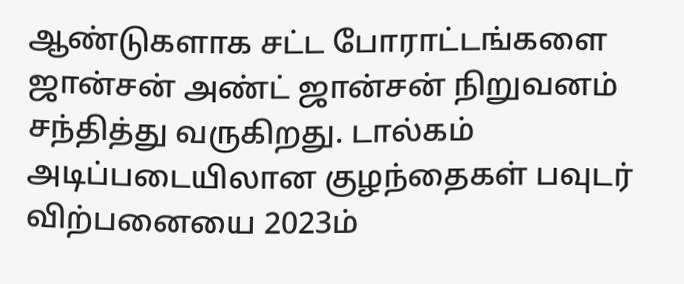ஆண்டுகளாக சட்ட போராட்டங்களை ஜான்சன் அண்ட் ஜான்சன் நிறுவனம் சந்தித்து வருகிறது. டால்கம் அடிப்படையிலான குழந்தைகள் பவுடர் விற்பனையை 2023ம்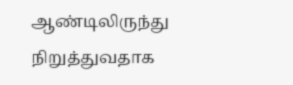ஆண்டிலிருந்து நிறுத்துவதாக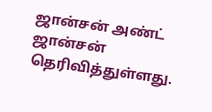ஜான்சன் அண்ட் ஜான்சன் தெரிவித்துள்ளது.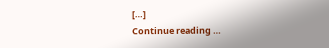[…]
Continue reading …